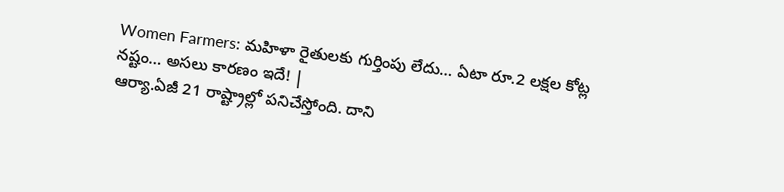Women Farmers: మహిళా రైతులకు గుర్తింపు లేదు… ఏటా రూ.2 లక్షల కోట్ల నష్టం… అసలు కారణం ఇదే! |
ఆర్యా.ఏజీ 21 రాష్ట్రాల్లో పనిచేస్తోంది. దాని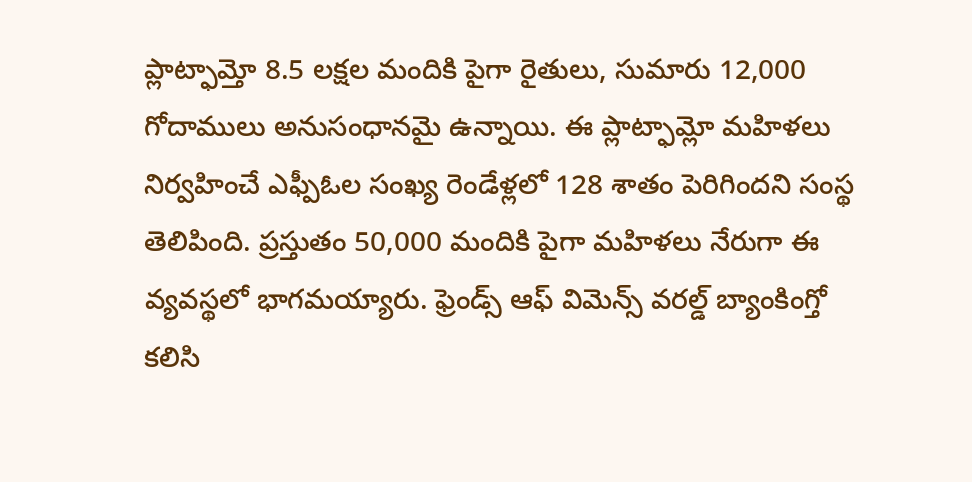ప్లాట్ఫామ్తో 8.5 లక్షల మందికి పైగా రైతులు, సుమారు 12,000 గోదాములు అనుసంధానమై ఉన్నాయి. ఈ ప్లాట్ఫామ్లో మహిళలు నిర్వహించే ఎఫ్పీఓల సంఖ్య రెండేళ్లలో 128 శాతం పెరిగిందని సంస్థ తెలిపింది. ప్రస్తుతం 50,000 మందికి పైగా మహిళలు నేరుగా ఈ వ్యవస్థలో భాగమయ్యారు. ఫ్రెండ్స్ ఆఫ్ విమెన్స్ వరల్డ్ బ్యాంకింగ్తో కలిసి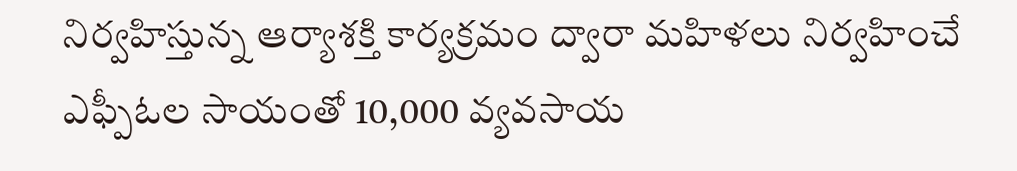నిర్వహిస్తున్న ఆర్యాశక్తి కార్యక్రమం ద్వారా మహిళలు నిర్వహించే ఎఫ్పీఓల సాయంతో 10,000 వ్యవసాయ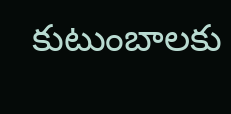కుటుంబాలకు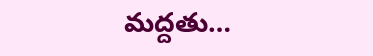మద్దతు…